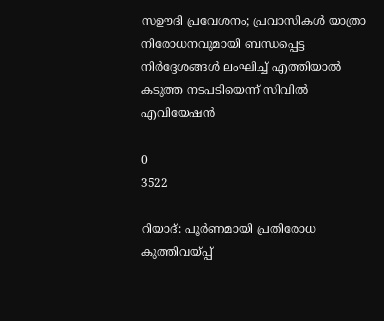സഊദി പ്രവേശനം; പ്രവാസികൾ യാത്രാ നിരോധനവുമായി ബന്ധപ്പെട്ട നിർദ്ദേശങ്ങൾ ലംഘിച്ച് എത്തിയാൽ കടുത്ത നടപടിയെന്ന് സിവിൽ എവിയേഷൻ

0
3522

റിയാദ്: പൂർണമായി പ്രതിരോധ കുത്തിവയ്പ്പ്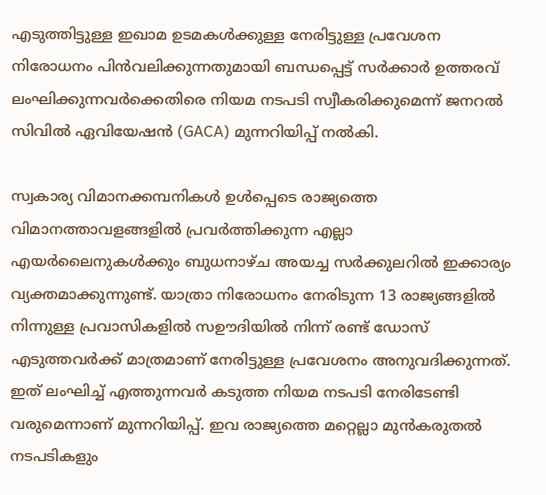എടുത്തിട്ടുള്ള ഇഖാമ ഉടമകൾക്കുള്ള നേരിട്ടുള്ള പ്രവേശന നിരോധനം പിൻവലിക്കുന്നതുമായി ബന്ധപ്പെട്ട് സർക്കാർ ഉത്തരവ് ലംഘിക്കുന്നവർക്കെതിരെ നിയമ നടപടി സ്വീകരിക്കുമെന്ന് ജനറൽ സിവിൽ ഏവിയേഷൻ (GACA) മുന്നറിയിപ്പ് നൽകി.

സ്വകാര്യ വിമാനക്കമ്പനികൾ ഉൾപ്പെടെ രാജ്യത്തെ വിമാനത്താവളങ്ങളിൽ പ്രവർത്തിക്കുന്ന എല്ലാ എയർലൈനുകൾക്കും ബുധനാഴ്ച അയച്ച സർക്കുലറിൽ ഇക്കാര്യം വ്യക്തമാക്കുന്നുണ്ട്. യാത്രാ നിരോധനം നേരിടുന്ന 13 രാജ്യങ്ങളിൽ നിന്നുള്ള പ്രവാസികളിൽ സഊദിയിൽ നിന്ന് രണ്ട് ഡോസ് എടുത്തവർക്ക് മാത്രമാണ് നേരിട്ടുള്ള പ്രവേശനം അനുവദിക്കുന്നത്. ഇത് ലംഘിച്ച് എത്തുന്നവർ കടുത്ത നിയമ നടപടി നേരിടേണ്ടി വരുമെന്നാണ് മുന്നറിയിപ്പ്. ഇവ രാജ്യത്തെ മറ്റെല്ലാ മുൻകരുതൽ നടപടികളും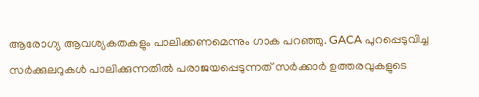ആരോഗ്യ ആവശ്യകതകളും പാലിക്കണമെന്നും ഗാക പറഞ്ഞു. GACA പുറപ്പെടുവിച്ച സർക്കുലറുകൾ പാലിക്കുന്നതിൽ പരാജയപ്പെടുന്നത് സർക്കാർ ഉത്തരവുകളുടെ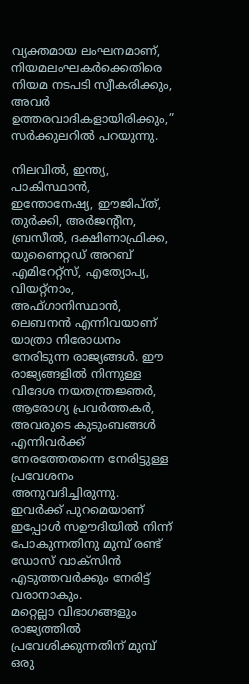വ്യക്തമായ ലംഘനമാണ്, നിയമലംഘകർക്കെതിരെ നിയമ നടപടി സ്വീകരിക്കും, അവർ ഉത്തരവാദികളായിരിക്കും,” സർക്കുലറിൽ പറയുന്നു.

നിലവിൽ, ഇന്ത്യ, പാകിസ്ഥാൻ, ഇന്തോനേഷ്യ, ഈജിപ്ത്, തുർക്കി, അർജന്റീന, ബ്രസീൽ, ദക്ഷിണാഫ്രിക്ക, യുണൈറ്റഡ് അറബ് എമിറേറ്റ്സ്, എത്യോപ്യ, വിയറ്റ്നാം, അഫ്ഗാനിസ്ഥാൻ, ലെബനൻ എന്നിവയാണ് യാത്രാ നിരോധനം നേരിടുന്ന രാജ്യങ്ങൾ. ഈ രാജ്യങ്ങളിൽ നിന്നുള്ള വിദേശ നയതന്ത്രജ്ഞർ, ആരോഗ്യ പ്രവർത്തകർ, അവരുടെ കുടുംബങ്ങൾ എന്നിവർക്ക് നേരത്തേതന്നെ നേരിട്ടുള്ള പ്രവേശനം അനുവദിച്ചിരുന്നു. ഇവർക്ക് പുറമെയാണ് ഇപ്പോൾ സഊദിയിൽ നിന്ന് പോകുന്നതിനു മുമ്പ് രണ്ട് ഡോസ് വാക്സിൻ എടുത്തവർക്കും നേരിട്ട് വരാനാകും.
മറ്റെല്ലാ വിഭാഗങ്ങളും രാജ്യത്തിൽ പ്രവേശിക്കുന്നതിന് മുമ്പ് ഒരു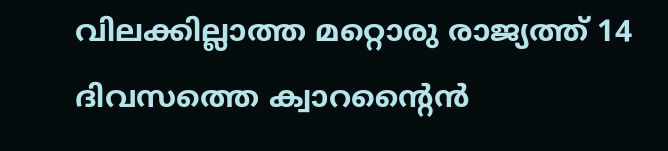വിലക്കില്ലാത്ത മറ്റൊരു രാജ്യത്ത് 14 ദിവസത്തെ ക്വാറന്റൈൻ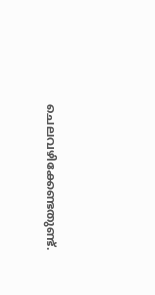ചെലവഴിക്കേണ്ടതുണ്ട്.